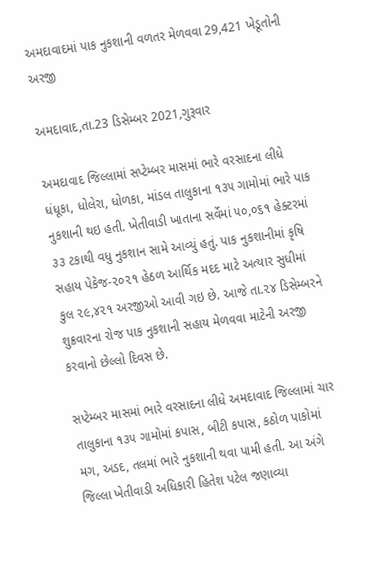અમદાવાદમાં પાક નુકશાની વળતર મેળવવા 29,421 ખેડૂતોની અરજી

અમદાવાદ,તા.23 ડિસેમ્બર 2021,ગુરૂવાર

અમદાવાદ જિલ્લામાં સપ્ટેમ્બર માસમાં ભારે વરસાદના લીધે ધંધૂકા, ધોલેરા, ધોળકા, માંડલ તાલુકાના ૧૩૫ ગામોમાં ભારે પાક નુકશાની થઇ હતી. ખેતીવાડી ખાતાના સર્વેમાં ૫૦,૦૬૧ હેક્ટરમાં ૩૩ ટકાથી વધુ નુકશાન સામે આવ્યું હતું. પાક નુકશાનીમાં કૃષિ સહાય પેકેજ-૨૦૨૧ હેઠળ આર્થિક મદદ માટે અત્યાર સુધીમાં કુલ ૨૯,૪૨૧ અરજીઓ આવી ગઇ છે. આજે તા.૨૪ ડિસેમ્બરને શુક્રવારના રોજ પાક નુકશાની સહાય મેળવવા માટેની અરજી કરવાનો છેલ્લો દિવસ છે.

સપ્ટેમ્બર માસમાં ભારે વરસાદના લીધે અમદાવાદ જિલ્લામાં ચાર તાલુકાના ૧૩૫ ગામોમાં કપાસ, બીટી કપાસ, કઠોળ પાકોમાં મગ, અડદ, તલમાં ભારે નુકશાની થવા પામી હતી. આ અંગે જિલ્લા ખેતીવાડી અધિકારી હિતેશ પટેલ જણાવ્યા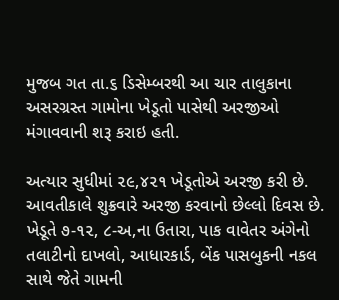મુજબ ગત તા.૬ ડિસેમ્બરથી આ ચાર તાલુકાના અસરગ્રસ્ત ગામોના ખેડૂતો પાસેથી અરજીઓ મંગાવવાની શરૂ કરાઇ હતી.

અત્યાર સુધીમાં ૨૯,૪૨૧ ખેડૂતોએ અરજી કરી છે. આવતીકાલે શુક્રવારે અરજી કરવાનો છેલ્લો દિવસ છે. ખેડૂતે ૭-૧૨, ૮-અ,ના ઉતારા, પાક વાવેતર અંગેનો તલાટીનો દાખલો, આધારકાર્ડ, બેંક પાસબુકની નકલ સાથે જેતે ગામની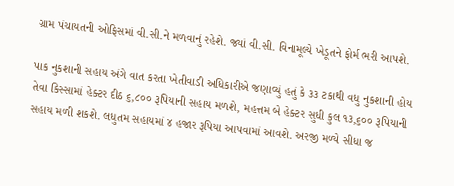ગ્રામ પંચાયતની ઓફિસમાં વી.સી.ને મળવાનું રહેશે. જ્યાં વી.સી. વિનામૂલ્યે ખેડૂતને ફોર્મ ભરી આપશે.

પાક નુકશાની સહાય અંગે વાત કરતા ખેતીવાડી અધિકારીએ જણાવ્યું હતું કે ૩૩ ટકાથી વધુ નુકશાની હોય તેવા કિસ્સામાં હેક્ટર દીઠ ૬,૮૦૦ રૂપિયાની સહાય મળશે, મહત્તમ બે હેક્ટર સુધી કુલ ૧૩,૬૦૦ રૂપિયાની સહાય મળી શકશે. લધુતમ સહાયમાં ૪ હજાર રૂપિયા આપવામાં આવશે. અરજી મળ્યે સીધા જ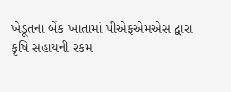ખેડૂતના બેંક ખાતામાં પીએફએમએસ દ્વારા કૃષિ સહાયની રકમ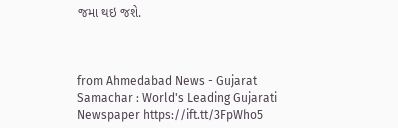જમા થઇ જશે.



from Ahmedabad News - Gujarat Samachar : World's Leading Gujarati Newspaper https://ift.tt/3FpWho5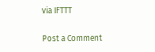via IFTTT

Post a Comment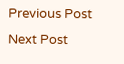Previous Post Next Post